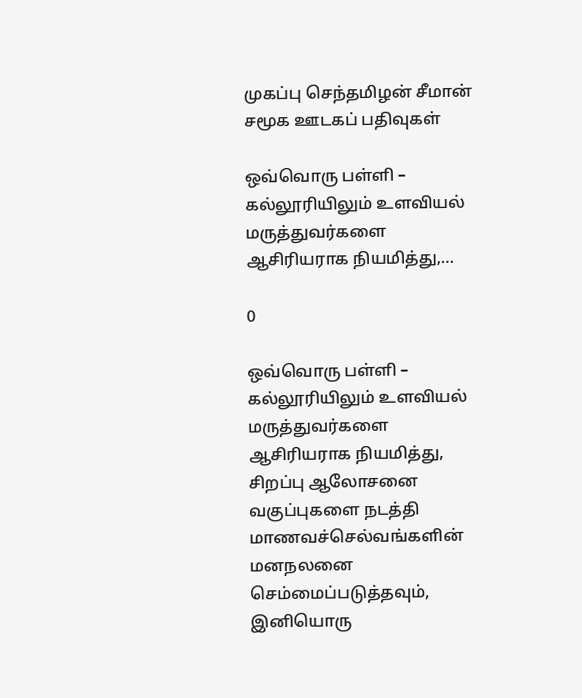முகப்பு செந்தமிழன் சீமான் சமூக ஊடகப் பதிவுகள்

ஒவ்வொரு பள்ளி – கல்லூரியிலும் உளவியல் மருத்துவர்களை ஆசிரியராக நியமித்து,…

0

ஒவ்வொரு பள்ளி – கல்லூரியிலும் உளவியல் மருத்துவர்களை ஆசிரியராக நியமித்து, சிறப்பு ஆலோசனை வகுப்புகளை நடத்தி மாணவச்செல்வங்களின் மனநலனை செம்மைப்படுத்தவும், இனியொரு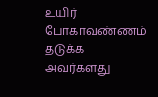உயிர் போகாவண்ணம் தடுக்க அவர்களது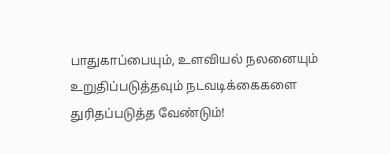பாதுகாப்பையும், உளவியல் நலனையும் உறுதிப்படுத்தவும் நடவடிக்கைகளை துரிதப்படுத்த வேண்டும்!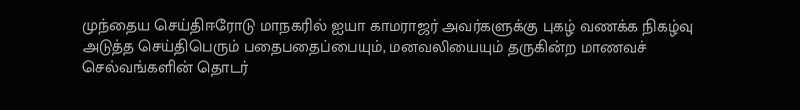முந்தைய செய்திஈரோடு மாநகரில் ஐயா காமராஜர் அவர்களுக்கு புகழ் வணக்க நிகழ்வு
அடுத்த செய்திபெரும் பதைபதைப்பையும், மனவலியையும் தருகின்ற மாணவச் செல்வங்களின் தொடர்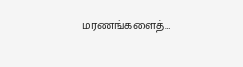மரணங்களைத்…